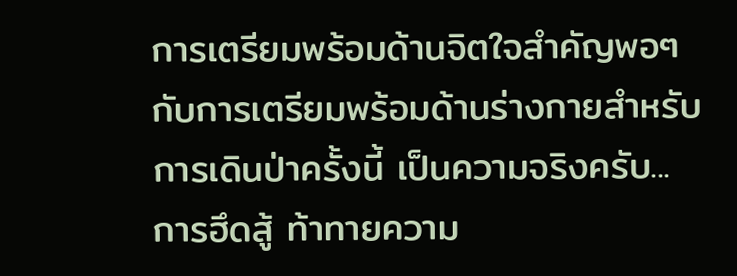การเตรียมพร้อมด้านจิตใจสำคัญพอๆกับการเตรียมพร้อมด้านร่างกายสำหรับการเดินป่าครั้งนี้ เป็นความจริงครับ...การฮึดสู้ ท้าทายความ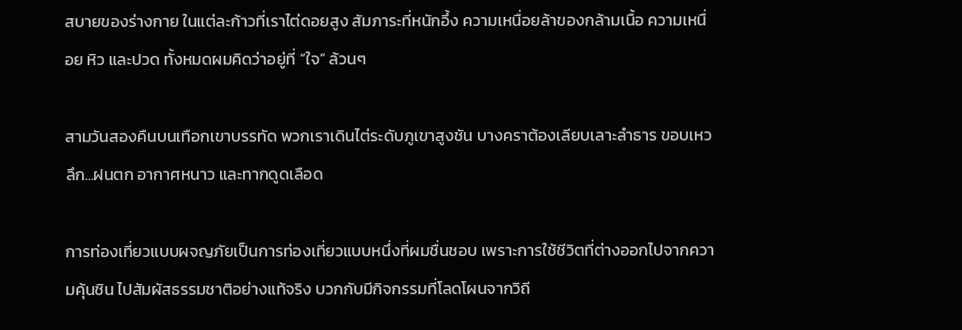สบายของร่างกาย ในแต่ละก้าวที่เราไต่ดอยสูง สัมภาระที่หนักอึ้ง ความเหนื่อยล้าของกล้ามเนื้อ ความเหนื่อย หิว และปวด ทั้งหมดผมคิดว่าอยู่ที่ “ใจ” ล้วนๆ

สามวันสองคืนบนเทือกเขาบรรทัด พวกเราเดินไต่ระดับภูเขาสูงชัน บางคราต้องเลียบเลาะลำธาร ขอบเหวลึก...ฝนตก อากาศหนาว และทากดูดเลือด

การท่องเที่ยวแบบผจญภัยเป็นการท่องเที่ยวแบบหนึ่งที่ผมชื่นชอบ เพราะการใช้ชีวิตที่ต่างออกไปจากความคุ้นชิน ไปสัมผัสธรรมชาติอย่างแท้จริง บวกกับมีกิจกรรมที่โลดโผนจากวิถี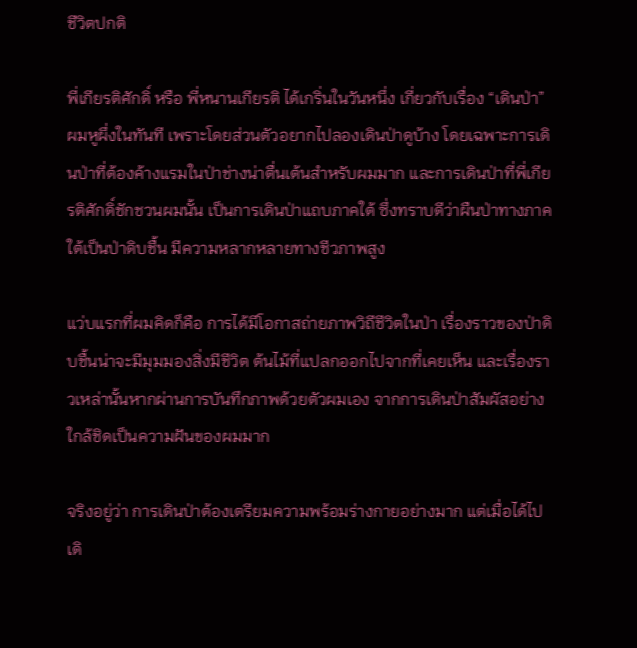ชีวิตปกติ

พี่เกียรติศักดิ์ หรือ พี่หนานเกียรติ ได้เกริ่นในวันหนึ่ง เกี่ยวกับเรื่อง “เดินป่า” ผมหูผึ่งในทันที เพราะโดยส่วนตัวอยากไปลองเดินป่าดูบ้าง โดยเฉพาะการเดินป่าที่ต้องค้างแรมในป่าช่างน่าตื่นเต้นสำหรับผมมาก และการเดินป่าที่พี่เกียรติศักดิ์ชักชวนผมนั้น เป็นการเดินป่าแถบภาคใต้ ซึ่งทราบดีว่าผืนป่าทางภาคใต้เป็นป่าดิบชื้น มีความหลากหลายทางชีวภาพสูง

แว่บแรกที่ผมคิดก็คือ การได้มีโอกาสถ่ายภาพวิถีชีวิตในป่า เรื่องราวของป่าดิบชื้นน่าจะมีมุมมองสิ่งมีชีวิต ต้นไม้ที่แปลกออกไปจากที่เคยเห็น และเรื่องราวเหล่านั้นหากผ่านการบันทึกภาพด้วยตัวผมเอง จากการเดินป่าสัมผัสอย่างใกล้ชิดเป็นความฝันของผมมาก

จริงอยู่ว่า การเดินป่าต้องเตรียมความพร้อมร่างกายอย่างมาก แต่เมื่อได้ไปเดิ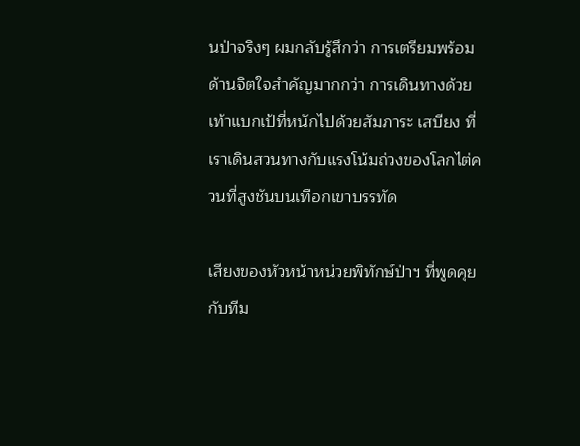นป่าจริงๆ ผมกลับรู้สึกว่า การเตรียมพร้อมด้านจิตใจสำคัญมากกว่า การเดินทางด้วยเท้าแบกเป้ที่หนักไปด้วยสัมภาระ เสบียง ที่เราเดินสวนทางกับแรงโน้มถ่วงของโลกไต่ควนที่สูงชันบนเทือกเขาบรรทัด

เสียงของหัวหน้าหน่วยพิทักษ์ป่าฯ ที่พูดคุยกับทีม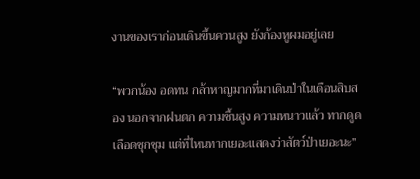งานของเราก่อนเดินขึ้นควนสูง ยังก้องหูผมอยู่เลย

“พวกน้อง อดทน กล้าหาญมากที่มาเดินป่าในเดือนสิบสอง นอกจากฝนตก ความชื้นสูง ความหนาวแล้ว ทากดูดเลือดชุกชุม แต่ที่ไหนทากเยอะแสดงว่าสัตว์ป่าเยอะนะ”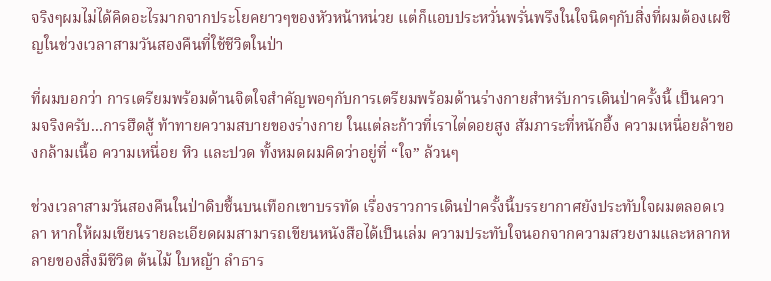จริงๆผมไม่ได้คิดอะไรมากจากประโยคยาวๆของหัวหน้าหน่วย แต่ก็แอบประหวั่นพรั่นพรึงในใจนิดๆกับสิ่งที่ผมต้องเผชิญในช่วงเวลาสามวันสองคืนที่ใช้ชีวิตในป่า

ที่ผมบอกว่า การเตรียมพร้อมด้านจิตใจสำคัญพอๆกับการเตรียมพร้อมด้านร่างกายสำหรับการเดินป่าครั้งนี้ เป็นความจริงครับ...การฮึดสู้ ท้าทายความสบายของร่างกาย ในแต่ละก้าวที่เราไต่ดอยสูง สัมภาระที่หนักอึ้ง ความเหนื่อยล้าของกล้ามเนื้อ ความเหนื่อย หิว และปวด ทั้งหมดผมคิดว่าอยู่ที่ “ใจ” ล้วนๆ

ช่วงเวลาสามวันสองคืนในป่าดิบชื้นบนเทือกเขาบรรทัด เรื่องราวการเดินป่าครั้งนี้บรรยากาศยังประทับใจผมตลอดเวลา หากให้ผมเขียนรายละเอียดผมสามารถเขียนหนังสือได้เป็นเล่ม ความประทับใจนอกจากความสวยงามและหลากหลายของสิ่งมีชีวิต ต้นไม้ ใบหญ้า ลำธาร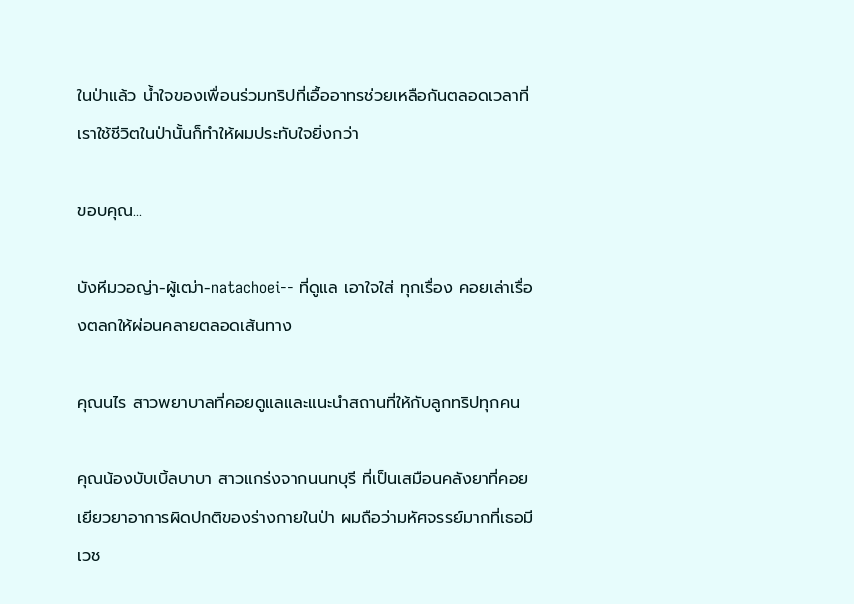ในป่าแล้ว น้ำใจของเพื่อนร่วมทริปที่เอื้ออาทรช่วยเหลือกันตลอดเวลาที่เราใช้ชีวิตในป่านั้นก็ทำให้ผมประทับใจยิ่งกว่า

ขอบคุณ...

บังหีมวอญ่า-ผู้เฒ่า-natachoei-- ที่ดูแล เอาใจใส่ ทุกเรื่อง คอยเล่าเรื่องตลกให้ผ่อนคลายตลอดเส้นทาง

คุณนไร สาวพยาบาลที่คอยดูแลและแนะนำสถานที่ให้กับลูกทริปทุกคน

คุณน้องบับเบิ้ลบาบา สาวแกร่งจากนนทบุรี ที่เป็นเสมือนคลังยาที่คอยเยียวยาอาการผิดปกติของร่างกายในป่า ผมถือว่ามหัศจรรย์มากที่เธอมีเวช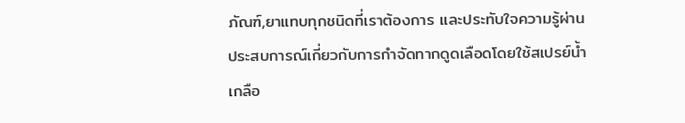ภัณฑ์,ยาแทบทุกชนิดที่เราต้องการ และประทับใจความรู้ผ่านประสบการณ์เกี่ยวกับการกำจัดทากดูดเลือดโดยใช้สเปรย์น้ำเกลือ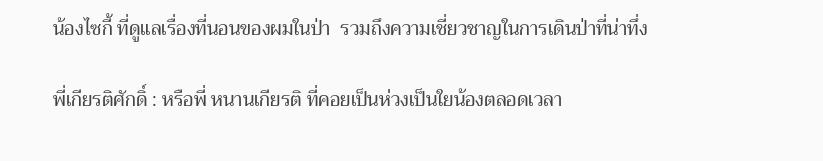น้องไซกี้ ที่ดูแลเรื่องที่นอนของผมในป่า  รวมถึงความเชี่ยวชาญในการเดินป่าที่น่าทึ่ง

พี่เกียรติศักดิ์ : หรือพี่ หนานเกียรติ ที่คอยเป็นห่วงเป็นใยน้องตลอดเวลา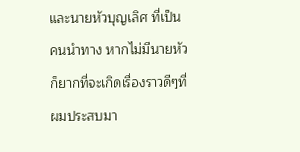และนายหัวบุญเลิศ ที่เป็นคนนำทาง หากไม่มีนายหัวก็ยากที่จะเกิดเรื่องราวดีๆที่ผมประสบมา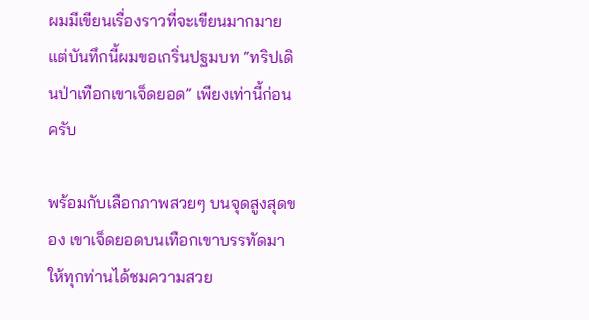ผมมีเขียนเรื่องราวที่จะเขียนมากมายแต่บันทึกนี้ผมขอเกริ่นปฐมบท “ทริปเดินป่าเทือกเขาเจ็ดยอด” เพียงเท่านี้ก่อนครับ

พร้อมกับเลือกภาพสวยๆ บนจุดสูงสุดของ เขาเจ็ดยอดบนเทือกเขาบรรทัดมาให้ทุกท่านได้ชมความสวย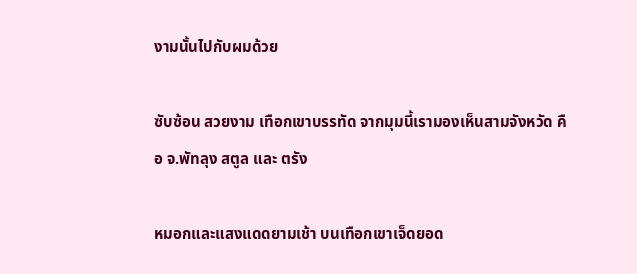งามนั้นไปกับผมด้วย

ซับซ้อน สวยงาม เทือกเขาบรรทัด จากมุมนี้เรามองเห็นสามจังหวัด คือ จ.พัทลุง สตูล และ ตรัง

หมอกและแสงแดดยามเช้า บนเทือกเขาเจ็ดยอด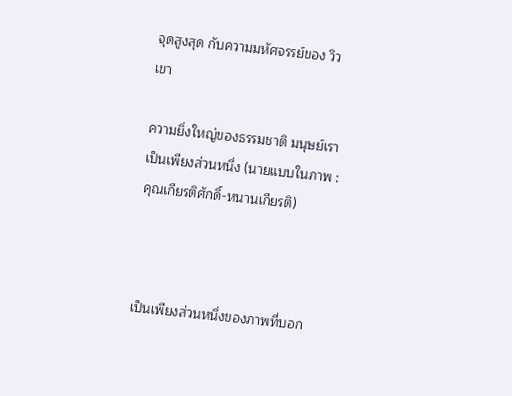จุดสูงสุด กับความมหัศจรรย์ของ วิวเขา

ความยิ่งใหญ่ของธรรมชาติ มนุษย์เราเป็นเพียงส่วนหนึ่ง (นายแบบในภาพ : คุณเกียรติศักดิ์-หนานเกียรติ)



เป็นเพียงส่วนหนึ่งของภาพที่บอก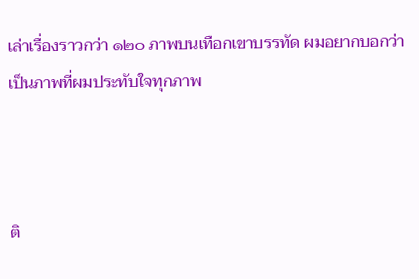เล่าเรื่องราวกว่า ๑๒๐ ภาพบนเทือกเขาบรรทัด ผมอยากบอกว่า เป็นภาพที่ผมประทับใจทุกภาพ



ติ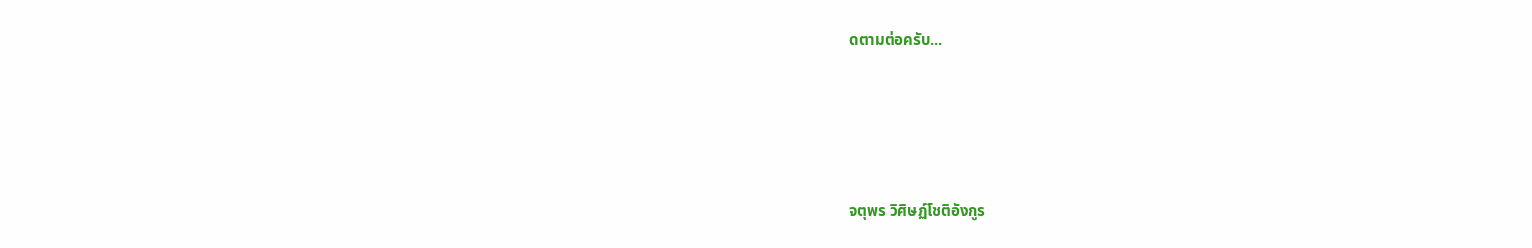ดตามต่อครับ...





จตุพร วิศิษฏ์โชติอังกูร